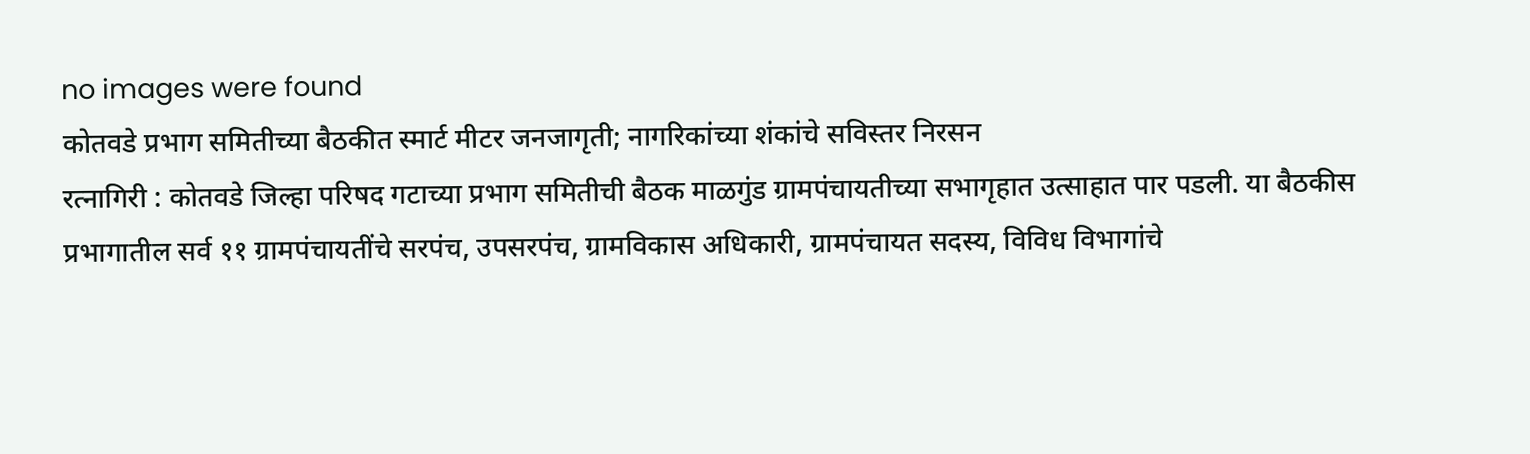no images were found
कोतवडे प्रभाग समितीच्या बैठकीत स्मार्ट मीटर जनजागृती; नागरिकांच्या शंकांचे सविस्तर निरसन
रत्नागिरी : कोतवडे जिल्हा परिषद गटाच्या प्रभाग समितीची बैठक माळगुंड ग्रामपंचायतीच्या सभागृहात उत्साहात पार पडली. या बैठकीस प्रभागातील सर्व ११ ग्रामपंचायतींचे सरपंच, उपसरपंच, ग्रामविकास अधिकारी, ग्रामपंचायत सदस्य, विविध विभागांचे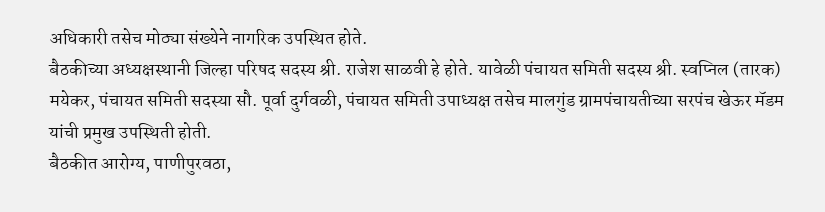अधिकारी तसेच मोठ्या संख्येने नागरिक उपस्थित होते.
बैठकीच्या अध्यक्षस्थानी जिल्हा परिषद सदस्य श्री. राजेश साळवी हे होते. यावेळी पंचायत समिती सदस्य श्री. स्वप्निल (तारक) मयेकर, पंचायत समिती सदस्या सौ. पूर्वा दुर्गवळी, पंचायत समिती उपाध्यक्ष तसेच मालगुंड ग्रामपंचायतीच्या सरपंच खेऊर मॅडम यांची प्रमुख उपस्थिती होती.
बैठकीत आरोग्य, पाणीपुरवठा,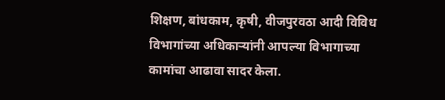शिक्षण, बांधकाम, कृषी, वीजपुरवठा आदी विविध विभागांच्या अधिकाऱ्यांनी आपल्या विभागाच्या कामांचा आढावा सादर केला.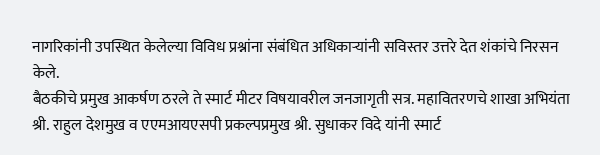नागरिकांनी उपस्थित केलेल्या विविध प्रश्नांना संबंधित अधिकाऱ्यांनी सविस्तर उत्तरे देत शंकांचे निरसन केले.
बैठकीचे प्रमुख आकर्षण ठरले ते स्मार्ट मीटर विषयावरील जनजागृती सत्र. महावितरणचे शाखा अभियंता श्री. राहुल देशमुख व एएमआयएसपी प्रकल्पप्रमुख श्री. सुधाकर विदे यांनी स्मार्ट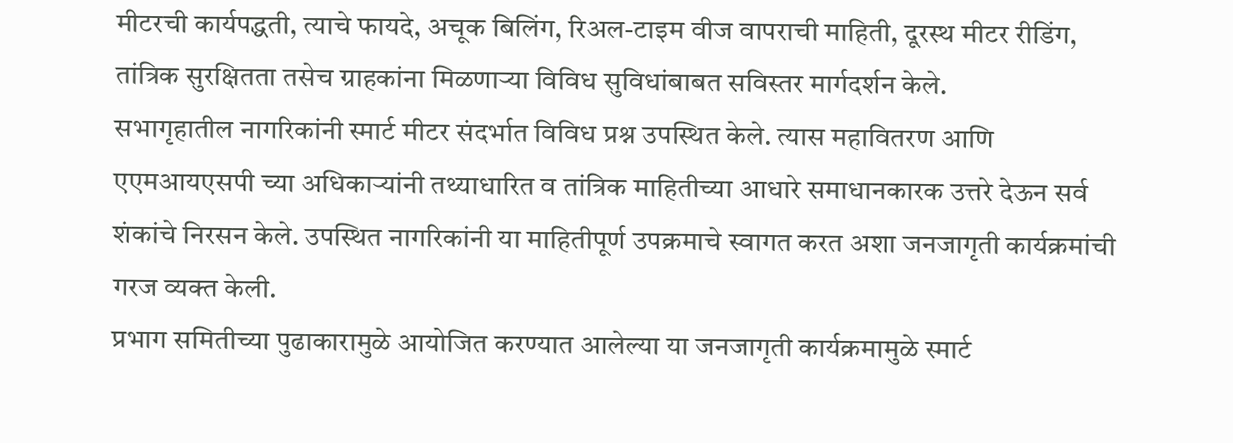मीटरची कार्यपद्धती, त्याचे फायदे, अचूक बिलिंग, रिअल-टाइम वीज वापराची माहिती, दूरस्थ मीटर रीडिंग, तांत्रिक सुरक्षितता तसेच ग्राहकांना मिळणाऱ्या विविध सुविधांबाबत सविस्तर मार्गदर्शन केले.
सभागृहातील नागरिकांनी स्मार्ट मीटर संदर्भात विविध प्रश्न उपस्थित केले. त्यास महावितरण आणि एएमआयएसपी च्या अधिकाऱ्यांनी तथ्याधारित व तांत्रिक माहितीच्या आधारे समाधानकारक उत्तरे देऊन सर्व शंकांचे निरसन केले. उपस्थित नागरिकांनी या माहितीपूर्ण उपक्रमाचे स्वागत करत अशा जनजागृती कार्यक्रमांची गरज व्यक्त केली.
प्रभाग समितीच्या पुढाकारामुळे आयोजित करण्यात आलेल्या या जनजागृती कार्यक्रमामुळे स्मार्ट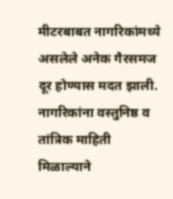मीटरबाबत नागरिकांमध्ये असलेले अनेक गैरसमज दूर होण्यास मदत झाली. नागरिकांना वस्तुनिष्ठ व तांत्रिक माहिती मिळाल्याने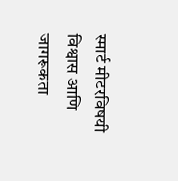स्मार्ट मीटरविषयी विश्वास आणि जागरूकता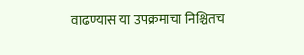वाढण्यास या उपक्रमाचा निश्चितच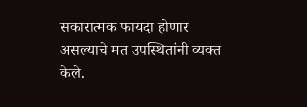सकारात्मक फायदा होणार असल्याचे मत उपस्थितांनी व्यक्त केले.